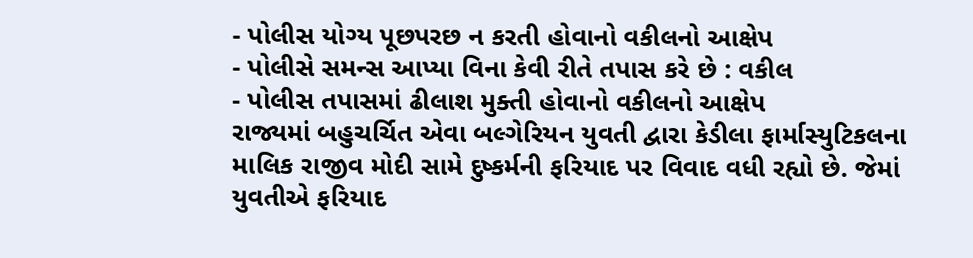- પોલીસ યોગ્ય પૂછપરછ ન કરતી હોવાનો વકીલનો આક્ષેપ
- પોલીસે સમન્સ આપ્યા વિના કેવી રીતે તપાસ કરે છે : વકીલ
- પોલીસ તપાસમાં ઢીલાશ મુક્તી હોવાનો વકીલનો આક્ષેપ
રાજ્યમાં બહુચર્ચિત એવા બલ્ગેરિયન યુવતી દ્વારા કેડીલા ફાર્માસ્યુટિકલના માલિક રાજીવ મોદી સામે દુષ્કર્મની ફરિયાદ પર વિવાદ વધી રહ્યો છે. જેમાં યુવતીએ ફરિયાદ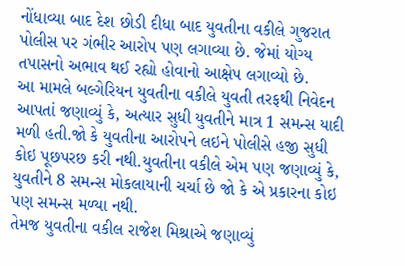નોંધાવ્યા બાદ દેશ છોડી દીધા બાદ યુવતીના વકીલે ગુજરાત પોલીસ પર ગંભીર આરોપ પણ લગાવ્યા છે. જેમાં યોગ્ય તપાસનો અભાવ થઈ રહ્યો હોવાનો આક્ષેપ લગાવ્યો છે.
આ મામલે બલ્ગેરિયન યુવતીના વકીલે યુવતી તરફથી નિવેદન આપતાં જણાવ્યું કે, અત્યાર સુધી યુવતીને માત્ર 1 સમન્સ યાદી મળી હતી.જો કે યુવતીના આરોપને લઇને પોલીસે હજી સુધી કોઇ પૂછપરછ કરી નથી.યુવતીના વકીલે એમ પણ જણાવ્યું કે, યુવતીને 8 સમન્સ મોકલાયાની ચર્ચા છે જો કે એ પ્રકારના કોઇ પણ સમન્સ મળ્યા નથી.
તેમજ યુવતીના વકીલ રાજેશ મિશ્રાએ જણાવ્યું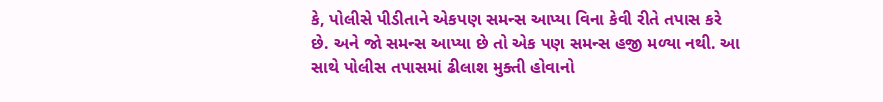કે, પોલીસે પીડીતાને એકપણ સમન્સ આપ્યા વિના કેવી રીતે તપાસ કરે છે. અને જો સમન્સ આપ્યા છે તો એક પણ સમન્સ હજી મળ્યા નથી. આ સાથે પોલીસ તપાસમાં ઢીલાશ મુક્તી હોવાનો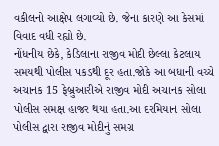વકીલનો આક્ષેપ લગાવ્યો છે. જેના કારણે આ કેસમાં વિવાદ વધી રહ્યો છે.
નોંધનીય છેકે, કેડિલાના રાજીવ મોદી છેલ્લા કેટલાય સમયથી પોલીસ પકડથી દૂર હતા.જોકે આ બધાની વચ્ચે અચાનક 15 ફેબ્રુઆરીએ રાજીવ મોદી અચાનક સોલા પોલીસ સમક્ષ હાજર થયા હતા.આ દરમિયાન સોલા પોલીસ દ્વારા રાજીવ મોદીનું સમગ્ર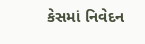કેસમાં નિવેદન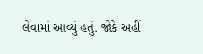લેવામાં આવ્યું હતું. જોકે અહીં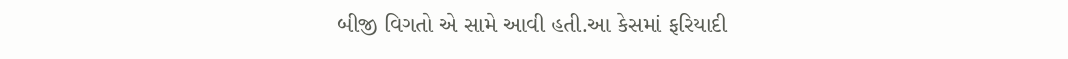બીજી વિગતો એ સામે આવી હતી.આ કેસમાં ફરિયાદી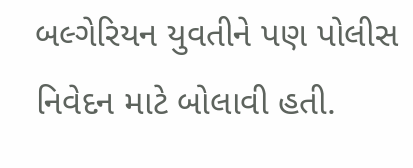બલ્ગેરિયન યુવતીને પણ પોલીસ નિવેદન માટે બોલાવી હતી.